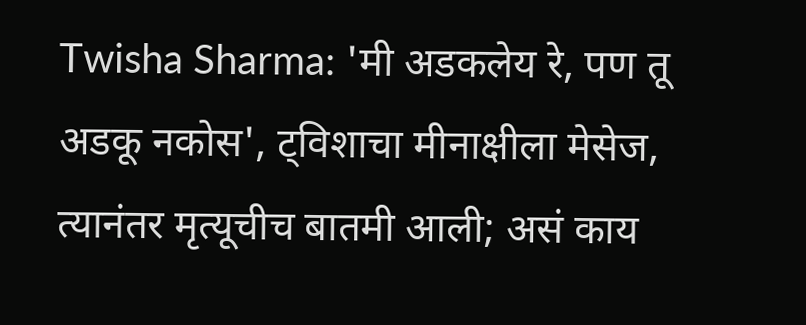Twisha Sharma: 'मी अडकलेय रे, पण तू अडकू नकोस', ट्विशाचा मीनाक्षीला मेसेज, त्यानंतर मृत्यूचीच बातमी आली; असं काय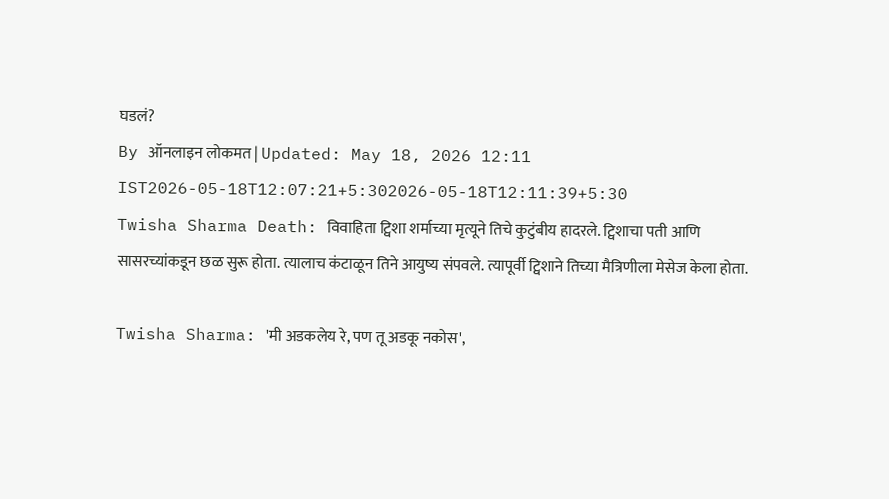घडलं?
By ऑनलाइन लोकमत | Updated: May 18, 2026 12:11 IST2026-05-18T12:07:21+5:302026-05-18T12:11:39+5:30
Twisha Sharma Death: विवाहिता ट्विशा शर्माच्या मृत्यूने तिचे कुटुंबीय हादरले. ट्विशाचा पती आणि सासरच्यांकडून छळ सुरू होता. त्यालाच कंटाळून तिने आयुष्य संपवले. त्यापूर्वी ट्विशाने तिच्या मैत्रिणीला मेसेज केला होता.

Twisha Sharma: 'मी अडकलेय रे, पण तू अडकू नकोस',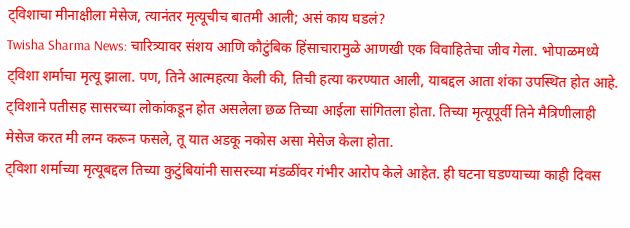ट्विशाचा मीनाक्षीला मेसेज, त्यानंतर मृत्यूचीच बातमी आली; असं काय घडलं?
Twisha Sharma News: चारित्र्यावर संशय आणि कौटुंबिक हिंसाचारामुळे आणखी एक विवाहितेचा जीव गेला. भोपाळमध्ये ट्विशा शर्माचा मृत्यू झाला. पण, तिने आत्महत्या केली की, तिची हत्या करण्यात आली, याबद्दल आता शंका उपस्थित होत आहे. ट्विशाने पतीसह सासरच्या लोकांकडून होत असलेला छळ तिच्या आईला सांगितला होता. तिच्या मृत्यूपूर्वी तिने मैत्रिणीलाही मेसेज करत मी लग्न करून फसले, तू यात अडकू नकोस असा मेसेज केला होता.
ट्विशा शर्माच्या मृत्यूबद्दल तिच्या कुटुंबियांनी सासरच्या मंडळींवर गंभीर आरोप केले आहेत. ही घटना घडण्याच्या काही दिवस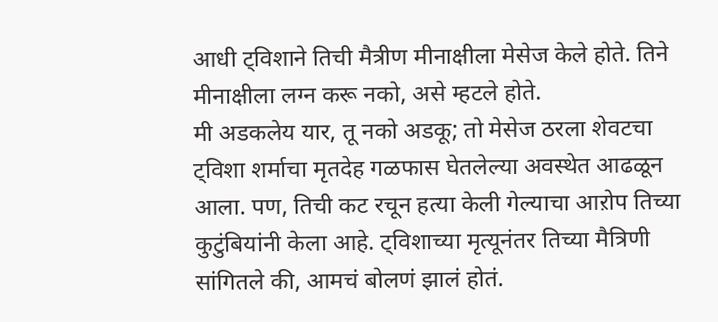आधी ट्विशाने तिची मैत्रीण मीनाक्षीला मेसेज केले होते. तिने मीनाक्षीला लग्न करू नको, असे म्हटले होते.
मी अडकलेय यार, तू नको अडकू; तो मेसेज ठरला शेवटचा
ट्विशा शर्माचा मृतदेह गळफास घेतलेल्या अवस्थेत आढळून आला. पण, तिची कट रचून हत्या केली गेल्याचा आऱोप तिच्या कुटुंबियांनी केला आहे. ट्विशाच्या मृत्यूनंतर तिच्या मैत्रिणी सांगितले की, आमचं बोलणं झालं होतं.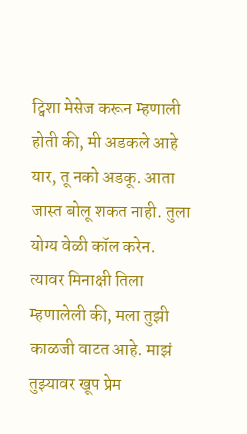ट्विशा मेसेज करून म्हणाली होती की, मी अडकले आहे यार, तू नको अडकू. आता जास्त बोलू शकत नाही. तुला योग्य वेळी कॉल करेन.
त्यावर मिनाक्षी तिला म्हणालेली की, मला तुझी काळजी वाटत आहे. माझं तुझ्यावर खूप प्रेम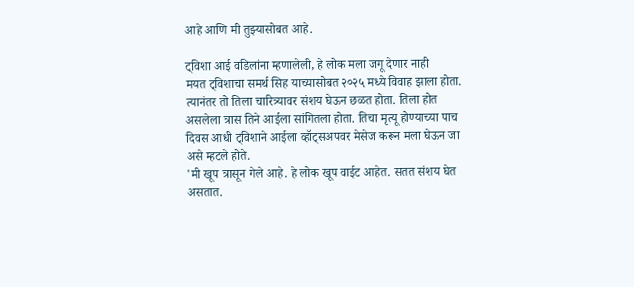आहे आणि मी तुझ्यासोबत आहे.

ट्विशा आई वडिलांना म्हणालेली, हे लोक मला जगू देणार नाही
मयत ट्विशाचा समर्थ सिह याच्यासोबत २०२५ मध्ये विवाह झाला होता. त्यानंतर तो तिला चारित्र्यावर संशय घेऊन छळत होता. तिला होत असलेला त्रास तिने आईला सांगितला होता. तिचा मृत्यू होण्याच्या पाच दिवस आधी ट्विशाने आईला व्हॉट्सअपवर मेसेज करून मला घेऊन जा असे म्हटले होते.
'मी खूप त्रासून गेले आहे. हे लोक खूप वाईट आहेत. सतत संशय घेत असतात.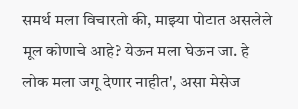समर्थ मला विचारतो की, माझ्या पोटात असलेले मूल कोणाचे आहे? येऊन मला घेऊन जा. हे लोक मला जगू देणार नाहीत', असा मेसेज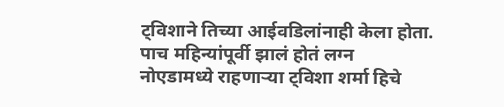ट्विशाने तिच्या आईवडिलांनाही केला होता.
पाच महिन्यांपूर्वी झालं होतं लग्न
नोएडामध्ये राहणाऱ्या ट्विशा शर्मा हिचे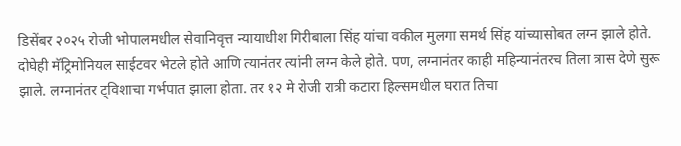डिसेंबर २०२५ रोजी भोपालमधील सेवानिवृत्त न्यायाधीश गिरीबाला सिंह यांचा वकील मुलगा समर्थ सिंह यांच्यासोबत लग्न झाले होते.
दोघेही मॅट्रिमोनियल साईटवर भेटले होते आणि त्यानंतर त्यांनी लग्न केले होते. पण, लग्नानंतर काही महिन्यानंतरच तिला त्रास देणे सुरू झाले. लग्नानंतर ट्विशाचा गर्भपात झाला होता. तर १२ मे रोजी रात्री कटारा हिल्समधील घरात तिचा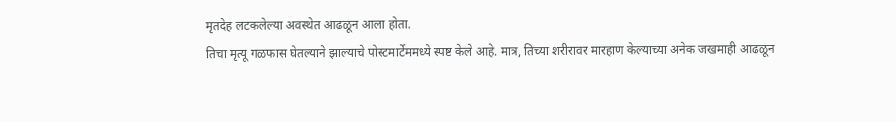मृतदेह लटकलेल्या अवस्थेत आढळून आला होता.
तिचा मृत्यू गळफास घेतल्याने झाल्याचे पोस्टमार्टेममध्ये स्पष्ट केले आहे. मात्र, तिच्या शरीरावर मारहाण केल्याच्या अनेक जखमाही आढळून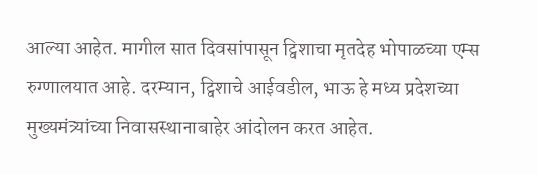आल्या आहेत. मागील सात दिवसांपासून ट्विशाचा मृतदेह भोपाळच्या एम्स रुग्णालयात आहे. दरम्यान, ट्विशाचे आईवडील, भाऊ हे मध्य प्रदेशच्या मुख्यमंत्र्यांच्या निवासस्थानाबाहेर आंदोलन करत आहेत.